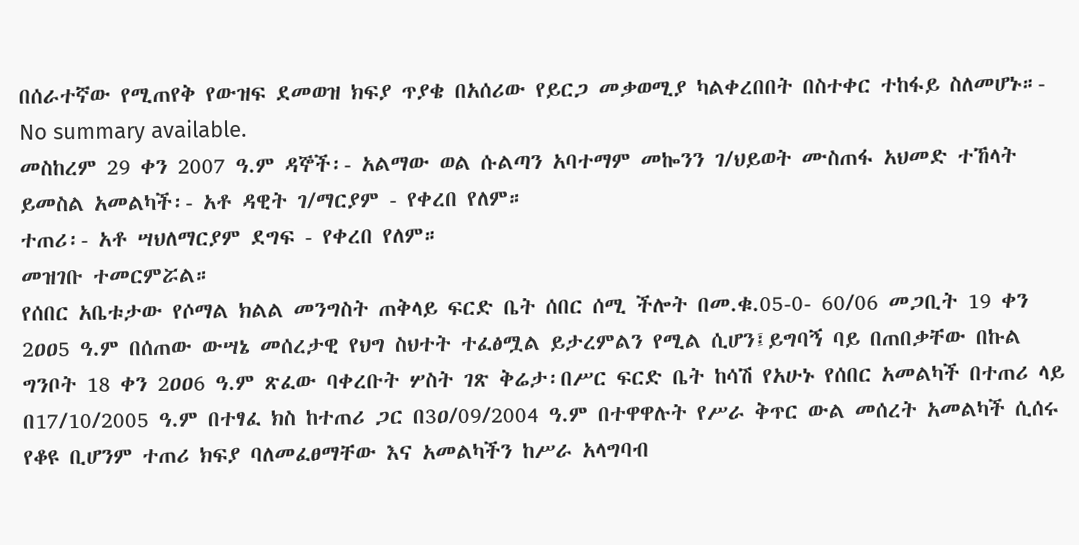በሰራተኛው የሚጠየቅ የውዝፍ ደመወዝ ክፍያ ጥያቄ በአሰሪው የይርጋ መቃወሚያ ካልቀረበበት በስተቀር ተከፋይ ስለመሆኑ።-
No summary available.
መስከረም 29 ቀን 2007 ዓ.ም ዳኞች፡- አልማው ወል ሱልጣን አባተማም መኰንን ገ/ህይወት ሙስጠፋ አህመድ ተኸላት ይመስል አመልካች፡- አቶ ዳዊት ገ/ማርያም - የቀረበ የለም።
ተጠሪ፡- አቶ ሣህለማርያም ደግፍ - የቀረበ የለም።
መዝገቡ ተመርምሯል።
የሰበር አቤቱታው የሶማል ክልል መንግስት ጠቅላይ ፍርድ ቤት ሰበር ሰሚ ችሎት በመ.ቁ.05-0- 60/06 መጋቢት 19 ቀን 2ዐዐ5 ዓ.ም በሰጠው ውሣኔ መሰረታዊ የህግ ስህተት ተፈፅሟል ይታረምልን የሚል ሲሆን፤ይግባኝ ባይ በጠበቃቸው በኩል ግንቦት 18 ቀን 2ዐዐ6 ዓ.ም ጽፈው ባቀረቡት ሦስት ገጽ ቅሬታ፡በሥር ፍርድ ቤት ከሳሽ የአሁኑ የሰበር አመልካች በተጠሪ ላይ በ17/10/2005 ዓ.ም በተፃፈ ክስ ከተጠሪ ጋር በ3ዐ/09/2004 ዓ.ም በተዋዋሉት የሥራ ቅጥር ውል መሰረት አመልካች ሲሰሩ የቆዩ ቢሆንም ተጠሪ ክፍያ ባለመፈፀማቸው እና አመልካችን ከሥራ አላግባብ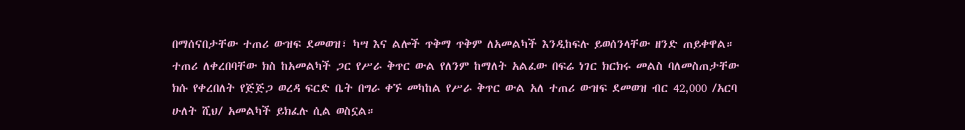በማሰናበታቸው ተጠሪ ውዝፍ ደመወዝ፣ ካሣ እና ልሎች ጥቅማ ጥቅም ለአመልካች እንዲከፍሉ ይወሰንላቸው ዘንድ ጠይቀዋል።
ተጠሪ ለቀረበባቸው ክስ ከአመልካች ጋር የሥራ ቅጥር ውል የለንም ከማለት አልፈው በፍሬ ነገር ክርክሩ መልስ ባለመስጠታቸው ክሱ የቀረበለት የጅጅጋ ወረዳ ፍርድ ቤት በግራ ቀኙ መካከል የሥራ ቅጥር ውል አለ ተጠሪ ውዝፍ ደመወዝ ብር 42,000 /አርባ ሁለት ሺህ/ አመልካች ይክፈሉ ሲል ወስኗል።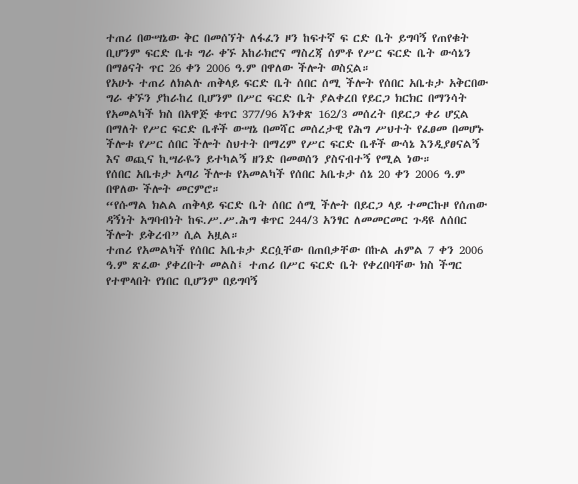ተጠሪ በውሣኔው ቅር በመሰኘት ለፋፈን ዞን ከፍተኛ ፍ ርድ ቤት ይግባኝ የጠየቁት ቢሆንም ፍርድ ቤቱ ግራ ቀኙ አከራክሮና ማስረጃ ሰምቶ የሥር ፍርድ ቤት ውሳኔን በማፅናት ጥር 26 ቀን 2006 ዓ.ም በዋለው ችሎት ወስኗል።
የአሁኑ ተጠሪ ለክልሉ ጠቅላይ ፍርድ ቤት ሰበር ሰሚ ችሎት የሰበር አቤቱታ አቅርበው ግራ ቀኙን ያከራከረ ቢሆንም በሥር ፍርድ ቤት ያልቀረበ የይርጋ ክርክር በማንሳት የአመልካች ክስ በአዋጅ ቁጥር 377/96 አንቀጽ 162/3 መሰረት በይርጋ ቀሪ ሆኗል በማለት የሥር ፍርድ ቤቶች ውሣኔ በመሻር መሰረታዊ የሕግ ሥህተት የፈፀመ በመሆኑ ችሎቱ የሥር ሰበር ችሎት ስህተት በማረም የሥር ፍርድ ቤቶች ውሳኔ እንዲያፀናልኝ እና ወጪና ኪሣራዬን ይተካልኝ ዘንድ በመወሰን ያስናብተኝ የሚል ነው።
የሰበር አቤቱታ አጣሪ ችሎቱ የአመልካች የሰበር አቤቱታ ሰኔ 20 ቀን 2006 ዓ.ም በዋለው ችሎት መርምሮ።
“የሱማል ክልል ጠቅላይ ፍርድ ቤት ሰበር ሰሚ ችሎት በይርጋ ላይ ተመርኩዞ የሰጠው ዳኝነት አግባብነት ከፍ.ሥ.ሥ.ሕግ ቁጥር 244/3 አንፃር ለመመርመር ጉዳዩ ለሰበር ችሎት ይቅረብ” ሲል አዟል።
ተጠሪ የአመልካች የሰበር አቤቱታ ደርሷቸው በጠበቃቸው በኩል ሐምል 7 ቀን 2006 ዓ.ም ጽፈው ያቀረቡት መልስ፤ ተጠሪ በሥር ፍርድ ቤት የቀረበባቸው ክስ ችግር የተሞላበት የነበር ቢሆንም በይግባኝ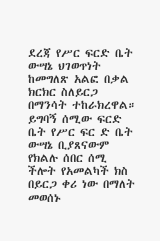ደረጃ የሥር ፍርድ ቤት ውሣኔ ህገወጥነት ከመግለጽ አልፎ በቃል ክርክር ስለይርጋ በማንሳት ተከራክረዋል። ይግባኝ ሰሚው ፍርድ ቤት የሥር ፍር ድ ቤት ውሣኔ ቢያጸናውም የክልሉ ሰበር ሰሚ ችሎት የአመልካች ክስ በይርጋ ቀሪ ነው በማለት መወሰኑ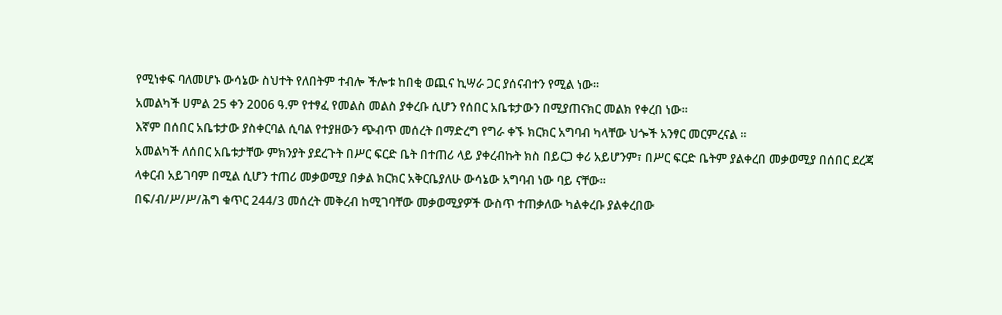የሚነቀፍ ባለመሆኑ ውሳኔው ስህተት የለበትም ተብሎ ችሎቱ ከበቂ ወጪና ኪሣራ ጋር ያሰናብተን የሚል ነው።
አመልካች ሀምል 25 ቀን 2006 ዓ.ም የተፃፈ የመልስ መልስ ያቀረቡ ሲሆን የሰበር አቤቱታውን በሚያጠናክር መልክ የቀረበ ነው።
እኛም በሰበር አቤቱታው ያስቀርባል ሲባል የተያዘውን ጭብጥ መሰረት በማድረግ የግራ ቀኙ ክርክር አግባብ ካላቸው ህጐች አንፃር መርምረናል ።
አመልካች ለሰበር አቤቱታቸው ምክንያት ያደረጉት በሥር ፍርድ ቤት በተጠሪ ላይ ያቀረብኩት ክስ በይርጋ ቀሪ አይሆንም፣ በሥር ፍርድ ቤትም ያልቀረበ መቃወሚያ በሰበር ደረጃ ላቀርብ አይገባም በሚል ሲሆን ተጠሪ መቃወሚያ በቃል ክርክር አቅርቤያለሁ ውሳኔው አግባብ ነው ባይ ናቸው።
በፍ/ብ/ሥ/ሥ/ሕግ ቁጥር 244/3 መሰረት መቅረብ ከሚገባቸው መቃወሚያዎች ውስጥ ተጠቃለው ካልቀረቡ ያልቀረበው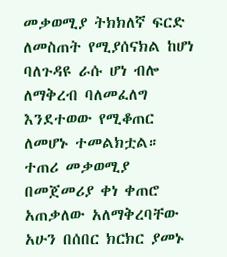መቃወሚያ ትክክለኛ ፍርድ ለመስጠት የሚያሰናክል ከሆነ ባለጉዳዩ ራሱ ሆነ ብሎ ለማቅረብ ባለመፈለግ እንደተወው የሚቆጠር ለመሆኑ ተመልክቷል።
ተጠሪ መቃወሚያ በመጀመሪያ ቀነ ቀጠሮ አጠቃለው አለማቅረባቸው አሁን በሰበር ክርክር ያመኑ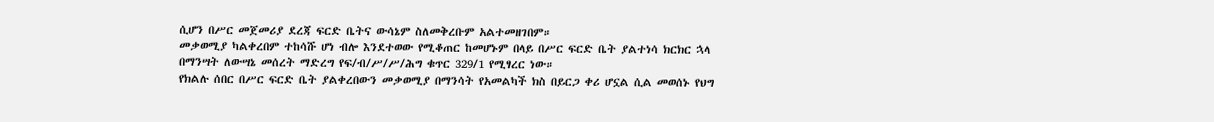ሲሆን በሥር መጀመሪያ ደረጃ ፍርድ ቤትና ውሳኔም ስለመቅረቡም አልተመዘገበም።
መቃወሚያ ካልቀረበም ተከሳሹ ሆነ ብሎ እንደተወው የሚቆጠር ከመሆኑም በላይ በሥር ፍርድ ቤት ያልተነሳ ክርክር ኋላ በማንሣት ለውሣኔ መሰረት ማድረግ የፍ/ብ/ሥ/ሥ/ሕግ ቁጥር 329/1 የሚፃረር ነው።
የክልሉ ሰበር በሥር ፍርድ ቤት ያልቀረበውን መቃወሚያ በማንሳት የአመልካች ክስ በይርጋ ቀሪ ሆኗል ሲል መወሰኑ የህግ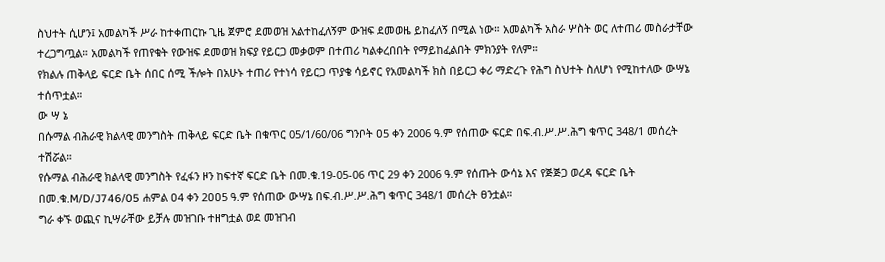ስህተት ሲሆን፤ አመልካች ሥራ ከተቀጠርኩ ጊዜ ጀምሮ ደመወዝ አልተከፈለኝም ውዝፍ ደመወዜ ይከፈለኝ በሚል ነው። አመልካች አስራ ሦስት ወር ለተጠሪ መስራታቸው ተረጋግጧል። አመልካች የጠየቁት የውዝፍ ደመወዝ ክፍያ የይርጋ መቃወም በተጠሪ ካልቀረበበት የማይከፈልበት ምክንያት የለም።
የክልሉ ጠቅላይ ፍርድ ቤት ሰበር ሰሚ ችሎት በአሁኑ ተጠሪ የተነሳ የይርጋ ጥያቄ ሳይኖር የአመልካች ክስ በይርጋ ቀሪ ማድረጉ የሕግ ስህተት ስለሆነ የሚከተለው ውሣኔ ተሰጥቷል።
ው ሣ ኔ
በሱማል ብሕራዊ ክልላዊ መንግስት ጠቅላይ ፍርድ ቤት በቁጥር 05/1/60/06 ግንቦት ዐ5 ቀን 2006 ዓ.ም የሰጠው ፍርድ በፍ.ብ.ሥ.ሥ.ሕግ ቁጥር 348/1 መሰረት ተሽሯል።
የሱማል ብሕራዊ ክልላዊ መንግስት የፈፋን ዞን ከፍተኛ ፍርድ ቤት በመ.ቁ.19-05-06 ጥር 29 ቀን 2006 ዓ.ም የሰጡት ውሳኔ እና የጅጅጋ ወረዳ ፍርድ ቤት በመ.ቁ.M/D/J746/05 ሐምል ዐ4 ቀን 2ዐዐ5 ዓ.ም የሰጠው ውሣኔ በፍ.ብ.ሥ.ሥ.ሕግ ቁጥር 348/1 መሰረት ፀንቷል።
ግራ ቀኙ ወጪና ኪሣራቸው ይቻሉ መዝገቡ ተዘግቷል ወደ መዝገብ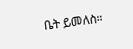ቤት ይመለስ።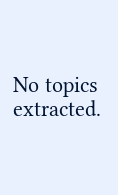No topics extracted.